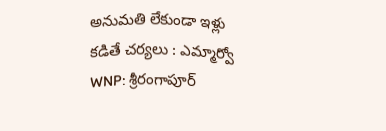అనుమతి లేకుండా ఇళ్లు కడితే చర్యలు : ఎమ్మార్వో
WNP: శ్రీరంగాపూర్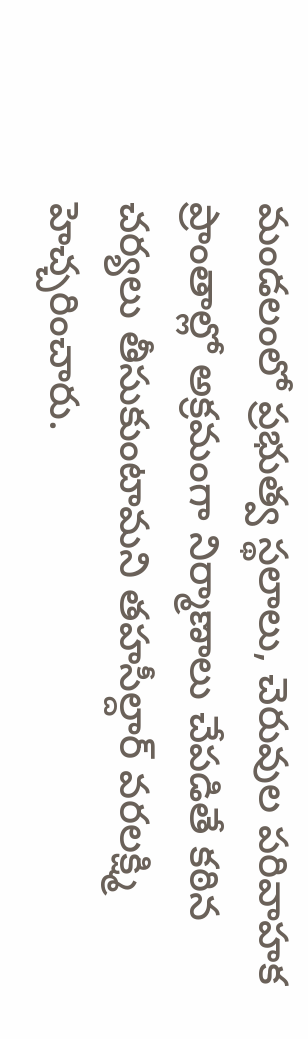మండలంలో ప్రభుత్వ స్థలాలు, చెరువుల పరివాహక ప్రాంతాల్లో అక్రమంగా నిర్మాణాలు చేపడితే కఠిన చర్యలు తీసుకుంటామని తహసీల్దార్ వరలక్ష్మి హెచ్చరించారు.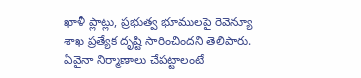ఖాళీ ప్లాట్లు, ప్రభుత్వ భూములపై రెవెన్యూ శాఖ ప్రత్యేక దృష్టి సారించిందని తెలిపారు. ఏవైనా నిర్మాణాలు చేపట్టాలంటే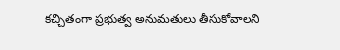కచ్చితంగా ప్రభుత్వ అనుమతులు తీసుకోవాలని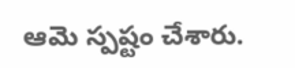ఆమె స్పష్టం చేశారు.